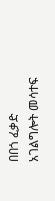በበጎ ፈቃድ አገልግሎት መሳተፍ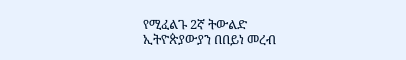የሚፈልጉ 2ኛ ትውልድ ኢትዮጵያውያን በበይነ መረብ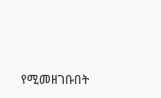የሚመዘገቡበት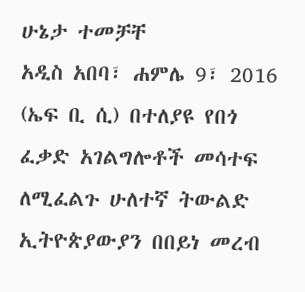ሁኔታ ተመቻቸ
አዲስ አበባ፣ ሐምሌ 9፣ 2016 (ኤፍ ቢ ሲ) በተለያዩ የበጎ ፈቃድ አገልግሎቶች መሳተፍ ለሚፈልጉ ሁለተኛ ትውልድ ኢትዮጵያውያን በበይነ መረብ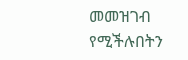መመዝገብ የሚችሉበትን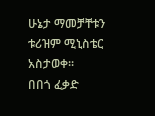ሁኔታ ማመቻቸቱን ቱሪዝም ሚኒስቴር አስታወቀ፡፡
በበጎ ፈቃድ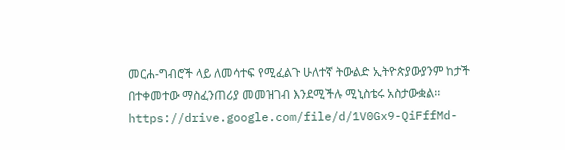መርሐ-ግብሮች ላይ ለመሳተፍ የሚፈልጉ ሁለተኛ ትውልድ ኢትዮጵያውያንም ከታች በተቀመተው ማስፈንጠሪያ መመዝገብ እንደሚችሉ ሚኒስቴሩ አስታውቋል፡፡
https://drive.google.com/file/d/1V0Gx9-QiFffMd-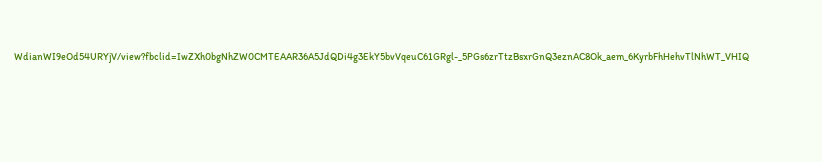WdianWI9eOd54URYjV/view?fbclid=IwZXh0bgNhZW0CMTEAAR36A5JdQDi4g3EkY5bvVqeuC61GRgl-_5PGs6zrTtzBsxrGnQ3eznAC8Ok_aem_6KyrbFhHehvTlNhWT_VHIQ